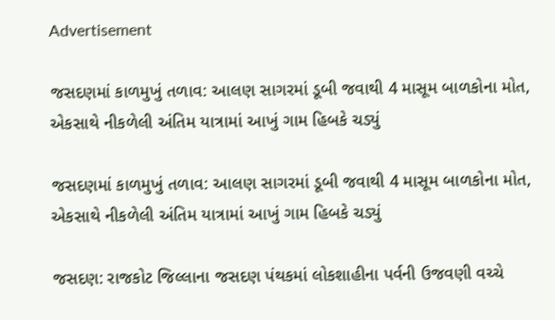Advertisement

જસદણમાં કાળમુખું તળાવ: આલણ સાગરમાં ડૂબી જવાથી 4 માસૂમ બાળકોના મોત, એકસાથે નીકળેલી અંતિમ યાત્રામાં આખું ગામ હિબકે ચડ્યું

જસદણમાં કાળમુખું તળાવ: આલણ સાગરમાં ડૂબી જવાથી 4 માસૂમ બાળકોના મોત, એકસાથે નીકળેલી અંતિમ યાત્રામાં આખું ગામ હિબકે ચડ્યું

જસદણ: રાજકોટ જિલ્લાના જસદણ પંથકમાં લોકશાહીના પર્વની ઉજવણી વચ્ચે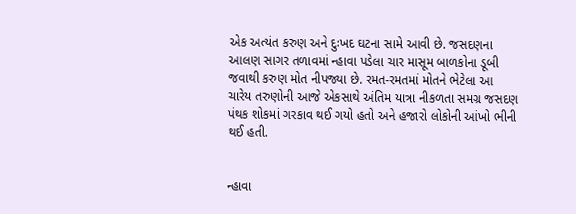એક અત્યંત કરુણ અને દુઃખદ ઘટના સામે આવી છે. જસદણના આલણ સાગર તળાવમાં ન્હાવા પડેલા ચાર માસૂમ બાળકોના ડૂબી જવાથી કરુણ મોત નીપજ્યા છે. રમત-રમતમાં મોતને ભેટેલા આ ચારેય તરુણોની આજે એકસાથે અંતિમ યાત્રા નીકળતા સમગ્ર જસદણ પંથક શોકમાં ગરકાવ થઈ ગયો હતો અને હજારો લોકોની આંખો ભીની થઈ હતી.


ન્હાવા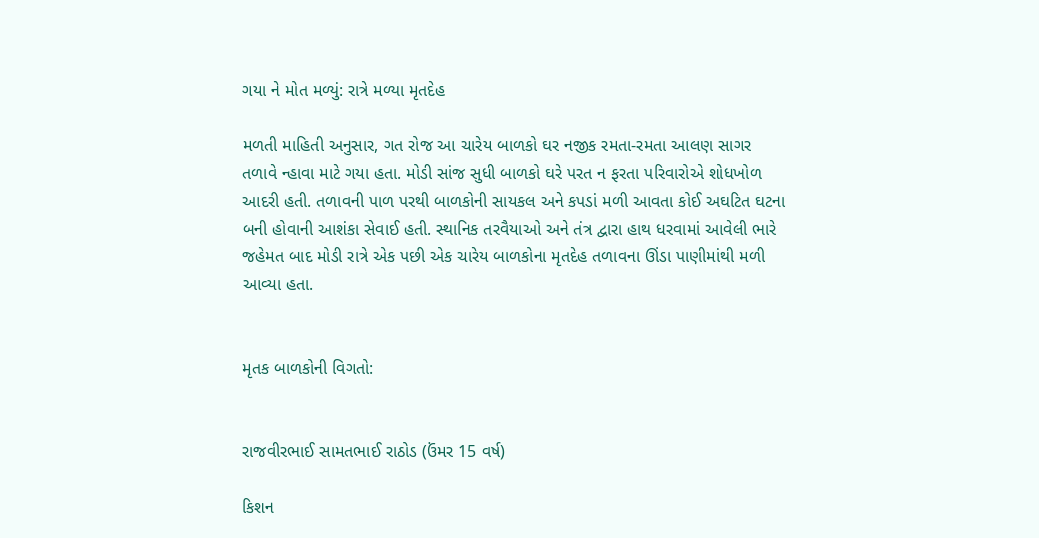ગયા ને મોત મળ્યું: રાત્રે મળ્યા મૃતદેહ

મળતી માહિતી અનુસાર, ગત રોજ આ ચારેય બાળકો ઘર નજીક રમતા-રમતા આલણ સાગર તળાવે ન્હાવા માટે ગયા હતા. મોડી સાંજ સુધી બાળકો ઘરે પરત ન ફરતા પરિવારોએ શોધખોળ આદરી હતી. તળાવની પાળ પરથી બાળકોની સાયકલ અને કપડાં મળી આવતા કોઈ અઘટિત ઘટના બની હોવાની આશંકા સેવાઈ હતી. સ્થાનિક તરવૈયાઓ અને તંત્ર દ્વારા હાથ ધરવામાં આવેલી ભારે જહેમત બાદ મોડી રાત્રે એક પછી એક ચારેય બાળકોના મૃતદેહ તળાવના ઊંડા પાણીમાંથી મળી આવ્યા હતા.


મૃતક બાળકોની વિગતો:


રાજવીરભાઈ સામતભાઈ રાઠોડ (ઉંમર 15 વર્ષ)

કિશન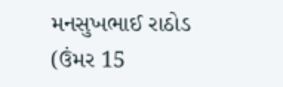મનસુખભાઈ રાઠોડ (ઉંમર 15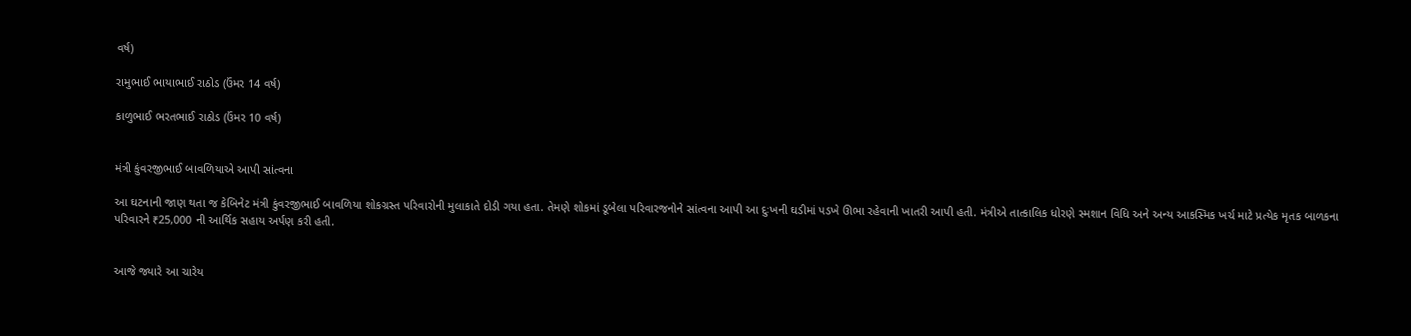વર્ષ)

રામુભાઈ ભાયાભાઈ રાઠોડ (ઉંમર 14 વર્ષ)

કાળુભાઈ ભરતભાઈ રાઠોડ (ઉંમર 10 વર્ષ)


મંત્રી કુંવરજીભાઈ બાવળિયાએ આપી સાંત્વના

આ ઘટનાની જાણ થતા જ કેબિનેટ મંત્રી કુંવરજીભાઈ બાવળિયા શોકગ્રસ્ત પરિવારોની મુલાકાતે દોડી ગયા હતા. તેમણે શોકમાં ડૂબેલા પરિવારજનોને સાંત્વના આપી આ દુઃખની ઘડીમાં પડખે ઊભા રહેવાની ખાતરી આપી હતી. મંત્રીએ તાત્કાલિક ધોરણે સ્મશાન વિધિ અને અન્ય આકસ્મિક ખર્ચ માટે પ્રત્યેક મૃતક બાળકના પરિવારને ₹25,000 ની આર્થિક સહાય અર્પણ કરી હતી.


આજે જ્યારે આ ચારેય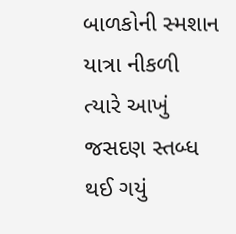બાળકોની સ્મશાન યાત્રા નીકળી ત્યારે આખું જસદણ સ્તબ્ધ થઈ ગયું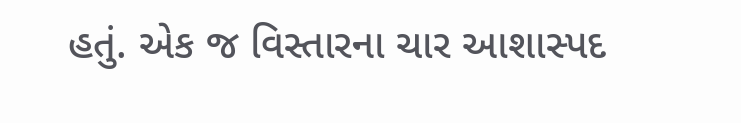હતું. એક જ વિસ્તારના ચાર આશાસ્પદ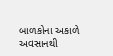બાળકોના અકાળે અવસાનથી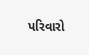પરિવારો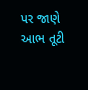પર જાણે આભ તૂટી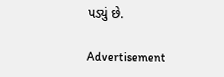પડ્યું છે.

Advertisement